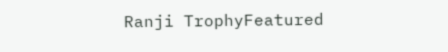Ranji TrophyFeatured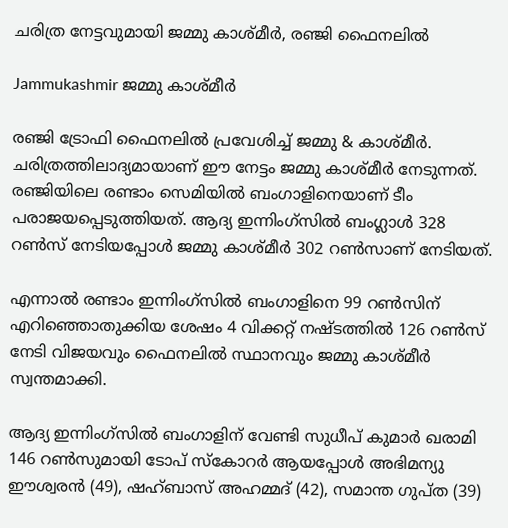ചരിത്ര നേട്ടവുമായി ജമ്മു കാശ്മീര്‍, രഞ്ജി ഫൈനലില്‍

Jammukashmir ജമ്മു കാശ്മീര്‍

രഞ്ജി ട്രോഫി ഫൈനലില്‍ പ്രവേശിച്ച് ജമ്മു & കാശ്മീര്‍. ചരിത്രത്തിലാദ്യമായാണ് ഈ നേട്ടം ജമ്മു കാശ്മീര്‍ നേടുന്നത്. രഞ്ജിയിലെ രണ്ടാം സെമിയിൽ ബംഗാളിനെയാണ് ടീം പരാജയപ്പെടുത്തിയത്. ആദ്യ ഇന്നിംഗ്സിൽ ബംഗ്ലാള്‍ 328 റൺസ് നേടിയപ്പോള്‍ ജമ്മു കാശ്മീര്‍ 302 റൺസാണ് നേടിയത്.

എന്നാൽ രണ്ടാം ഇന്നിംഗ്സിൽ ബംഗാളിനെ 99 റൺസിന് എറിഞ്ഞൊതുക്കിയ ശേഷം 4 വിക്കറ്റ് നഷ്ടത്തിൽ 126 റൺസ് നേടി വിജയവും ഫൈനലില്‍ സ്ഥാനവും ജമ്മു കാശ്മീര്‍ സ്വന്തമാക്കി.

ആദ്യ ഇന്നിംഗ്സിൽ ബംഗാളിന് വേണ്ടി സുധീപ് കുമാര്‍ ഖരാമി 146 റൺസുമായി ടോപ് സ്കോറര്‍ ആയപ്പോള്‍ അഭിമന്യു ഈശ്വരന്‍ (49), ഷഹ്ബാസ് അഹമ്മദ് (42), സമാന്ത ഗുപ്ത (39)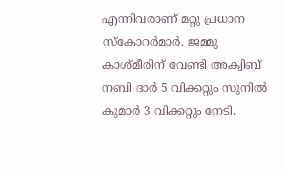എന്നിവരാണ് മറ്റു പ്രധാന സ്കോറര്‍മാര്‍. ജമ്മു കാശ്മീരിന് വേണ്ടി അക്വിബ് നബി ദാര്‍ 5 വിക്കറ്റും സുനിൽ കുമാര്‍ 3 വിക്കറ്റും നേടി.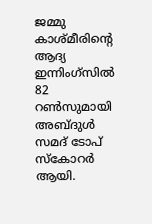ജമ്മു കാശ്മീരിന്റെ ആദ്യ ഇന്നിംഗ്സിൽ 82 റൺസുമായി അബ്ദുള്‍ സമദ് ടോപ് സ്കോറര്‍ ആയി.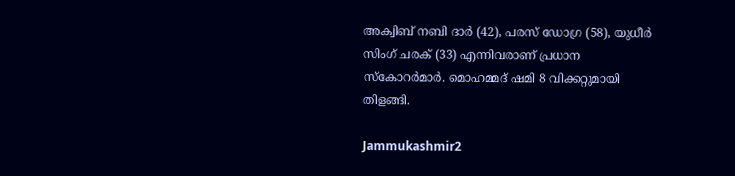അക്വിബ് നബി ദാര്‍ (42), പരസ് ഡോഗ്ര (58), യുധീര്‍ സിംഗ് ചരക് (33) എന്നിവരാണ് പ്രധാന സ്കോറര്‍മാര്‍. മൊഹമ്മദ് ഷമി 8 വിക്കറ്റുമായി തിളങ്ങി.

Jammukashmir2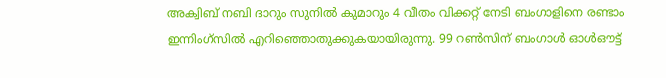അക്വിബ് നബി ദാറും സുനിൽ കുമാറും 4 വീതം വിക്കറ്റ് നേടി ബംഗാളിനെ രണ്ടാം ഇന്നിംഗ്സിൽ എറിഞ്ഞൊതുക്കുകയായിരുന്നു. 99 റൺസിന് ബംഗാള്‍ ഓള്‍ഔട്ട്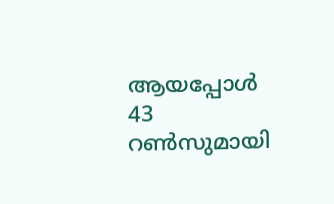ആയപ്പോള്‍ 43 റൺസുമായി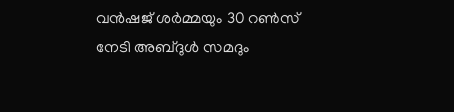വന്‍ഷജ് ശര്‍മ്മയും 30 റൺസ് നേടി അബ്ദുള്‍ സമദും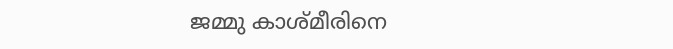ജമ്മു കാശ്മീരിനെ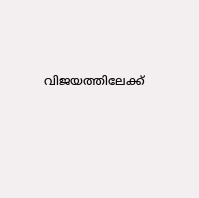വിജയത്തിലേക്ക്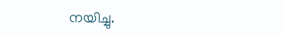നയിച്ചു.